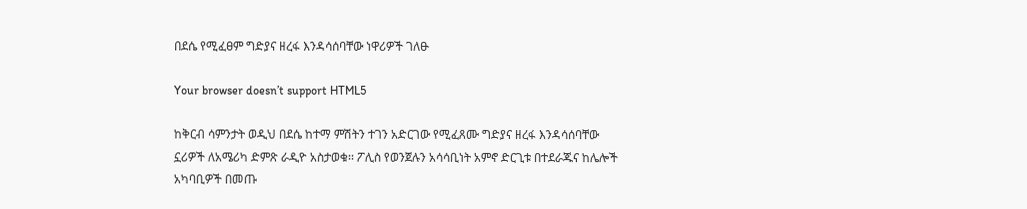በደሴ የሚፈፀም ግድያና ዘረፋ እንዳሳሰባቸው ነዋሪዎች ገለፁ

Your browser doesn’t support HTML5

ከቅርብ ሳምንታት ወዲህ በደሴ ከተማ ምሽትን ተገን አድርገው የሚፈጸሙ ግድያና ዘረፋ እንዳሳሰባቸው ኗሪዎች ለአሜሪካ ድምጽ ራዲዮ አስታወቁ፡፡ ፖሊስ የወንጀሉን አሳሳቢነት አምኖ ድርጊቱ በተደራጁና ከሌሎች አካባቢዎች በመጡ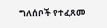ግለሰቦች የተፈጸመ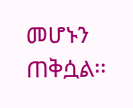መሆኑን ጠቅሷል፡፡